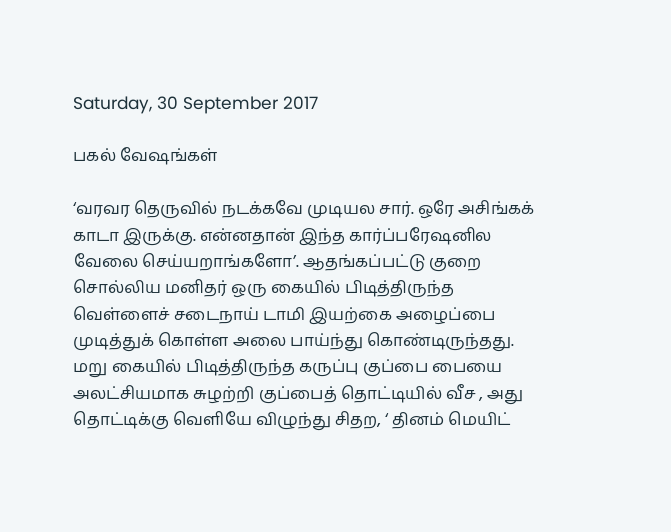Saturday, 30 September 2017

பகல் வேஷங்கள்

‘வரவர தெருவில் நடக்கவே முடியல சார். ஒரே அசிங்கக் காடா இருக்கு. என்னதான் இந்த கார்ப்பரேஷனில வேலை செய்யறாங்களோ’. ஆதங்கப்பட்டு குறை சொல்லிய மனிதர் ஒரு கையில் பிடித்திருந்த வெள்ளைச் சடைநாய் டாமி இயற்கை அழைப்பை முடித்துக் கொள்ள அலை பாய்ந்து கொண்டிருந்தது. மறு கையில் பிடித்திருந்த கருப்பு குப்பை பையை அலட்சியமாக சுழற்றி குப்பைத் தொட்டியில் வீச , அது தொட்டிக்கு வெளியே விழுந்து சிதற, ‘ தினம் மெயிட்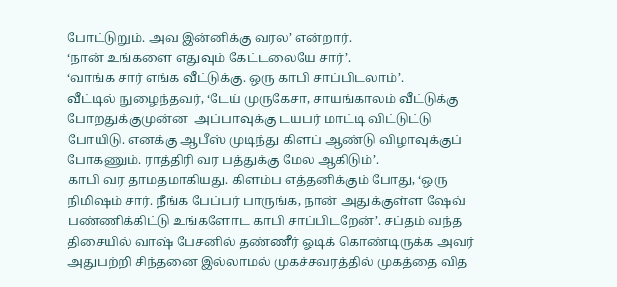போட்டுறும். அவ இன்னிக்கு வரல’ என்றார்.
‘நான் உங்களை எதுவும் கேட்டலையே சார்’.
‘வாங்க சார் எங்க வீட்டுக்கு. ஒரு காபி சாப்பிடலாம்’.
வீட்டில் நுழைந்தவர், ‘டேய் முருகேசா, சாயங்காலம் வீட்டுக்கு போறதுக்குமுன்ன  அப்பாவுக்கு டயபர் மாட்டி விட்டுட்டு போயிடு. எனக்கு ஆபீஸ் முடிந்து கிளப் ஆண்டு விழாவுக்குப் போகணும். ராத்திரி வர பத்துக்கு மேல ஆகிடும்’.
காபி வர தாமதமாகியது. கிளம்ப எத்தனிக்கும் போது, ‘ஒரு நிமிஷம் சார். நீங்க பேப்பர் பாருங்க, நான் அதுக்குள்ள ஷேவ் பண்ணிக்கிட்டு உங்களோட காபி சாப்பிடறேன்’. சப்தம் வந்த திசையில் வாஷ் பேசனில் தண்ணீர் ஓடிக் கொண்டிருக்க அவர் அதுபற்றி சிந்தனை இல்லாமல் முகச்சவரத்தில் முகத்தை வித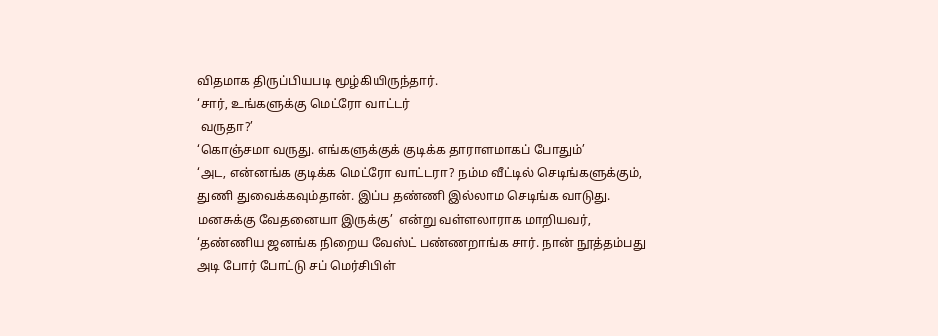விதமாக திருப்பியபடி மூழ்கியிருந்தார்.
‘சார், உங்களுக்கு மெட்ரோ வாட்டர்
 வருதா?’
‘கொஞ்சமா வருது. எங்களுக்குக் குடிக்க தாராளமாகப் போதும்’
‘அட, என்னங்க குடிக்க மெட்ரோ வாட்டரா? நம்ம வீட்டில் செடிங்களுக்கும், துணி துவைக்கவும்தான். இப்ப தண்ணி இல்லாம செடிங்க வாடுது. மனசுக்கு வேதனையா இருக்கு’  என்று வள்ளலாராக மாறியவர்,
‘தண்ணிய ஜனங்க நிறைய வேஸ்ட் பண்ணறாங்க சார். நான் நூத்தம்பது அடி போர் போட்டு சப் மெர்சிபிள்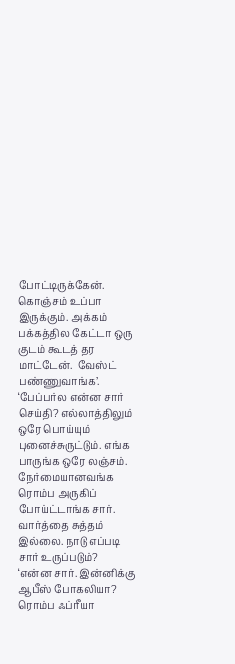போட்டிருக்கேன். கொஞ்சம் உப்பா இருக்கும். அக்கம் பக்கத்தில கேட்டா ஒரு குடம் கூடத் தர மாட்டேன்.  வேஸ்ட் பண்ணுவாங்க’.
‘பேப்பர்ல என்ன சார் செய்தி? எல்லாத்திலும் ஒரே பொய்யும் புனைச்சுருட்டும். எங்க பாருங்க ஒரே லஞ்சம். நேர்மையானவங்க ரொம்ப அருகிப் போய்ட்டாங்க சார். வார்த்தை சுத்தம் இல்லை. நாடு எப்படி சார் உருப்படும்?
‘என்ன சார். இன்னிக்கு ஆபீஸ் போகலியா? ரொம்ப ஃப்ரீயா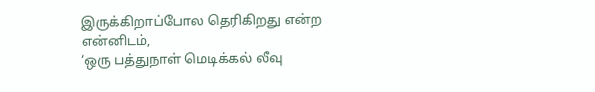இருக்கிறாப்போல தெரிகிறது என்ற என்னிடம்,
‘ஒரு பத்துநாள் மெடிக்கல் லீவு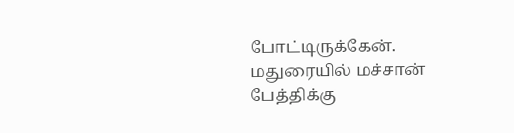போட்டிருக்கேன். மதுரையில் மச்சான் பேத்திக்கு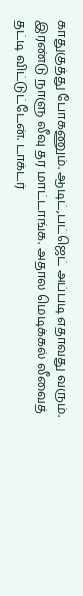காதுகுத்து போகணும். ஆடிட்,பட்ஜெட் அப்படி எதாவது வரும். இரண்டு நாளு லீவு தர மாட்டாங்க. அதால மெடிக்கல் லீவைத் தட்டி விட்டுட்டேன். டாக்டர்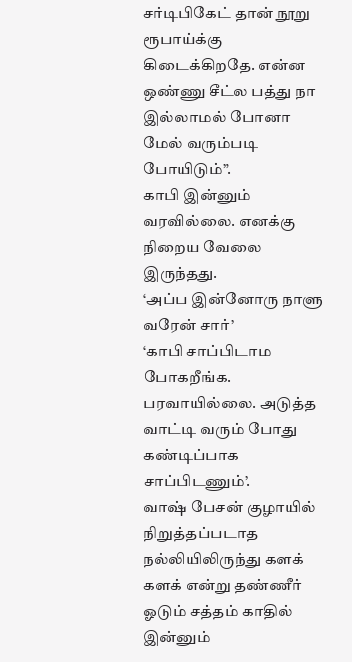சர்டிபிகேட் தான் நூறு ரூபாய்க்கு கிடைக்கிறதே. என்ன ஒண்ணு சீட்ல பத்து நா இல்லாமல் போனா மேல் வரும்படி போயிடும்”.
காபி இன்னும் வரவில்லை. எனக்கு நிறைய வேலை இருந்தது.
‘அப்ப இன்னோரு நாளு வரேன் சார்’
‘காபி சாப்பிடாம போகறீங்க. பரவாயில்லை. அடுத்த வாட்டி வரும் போது கண்டிப்பாக சாப்பிடணும்’.
வாஷ் பேசன் குழாயில் நிறுத்தப்படாத நல்லியிலிருந்து களக் களக் என்று தண்ணீர் ஓடும் சத்தம் காதில் இன்னும்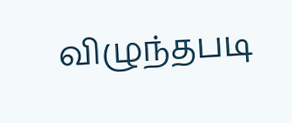விழுந்தபடி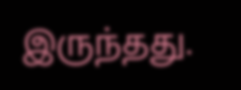இருந்தது.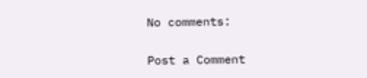No comments:

Post a Comment